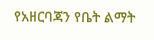የአዘርባጃን የቤት ልማት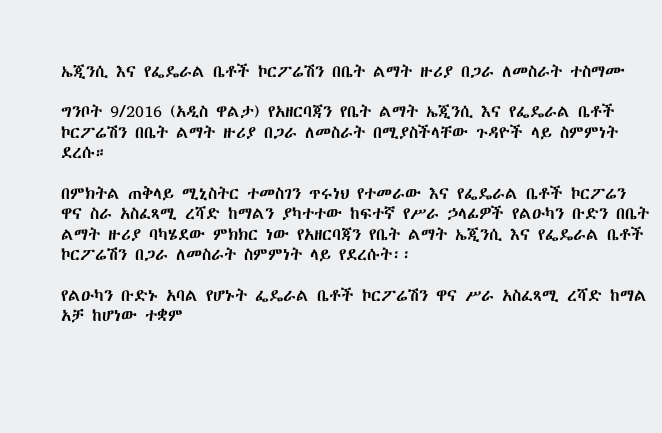ኤጂንሲ እና የፌዴራል ቤቶች ኮርፖሬሽን በቤት ልማት ዙሪያ በጋራ ለመስራት ተስማሙ

ግንቦት 9/2016 (አዲስ ዋልታ) የአዘርባጃን የቤት ልማት ኤጂንሲ እና የፌዴራል ቤቶች ኮርፖሬሽን በቤት ልማት ዙሪያ በጋራ ለመስራት በሚያስችላቸው ጉዳዮች ላይ ስምምነት ደረሱ።

በምክትል ጠቅላይ ሚኒስትር ተመስገን ጥሩነህ የተመራው እና የፌዴራል ቤቶች ኮርፖሬን ዋና ስራ አስፈጻሚ ረሻድ ከማልን ያካተተው ከፍተኛ የሥራ ኃላፊዎች የልዑካን ቡድን በቤት ልማት ዙሪያ ባካሄደው ምክክር ነው የአዘርባጃን የቤት ልማት ኤጂንሲ እና የፌዴራል ቤቶች ኮርፖሬሽን በጋራ ለመስራት ስምምነት ላይ የደረሱት፡፡

የልዑካን ቡድኑ አባል የሆኑት ፌዴራል ቤቶች ኮርፖሬሽን ዋና ሥራ አስፈጻሚ ረሻድ ከማል አቻ ከሆነው ተቋም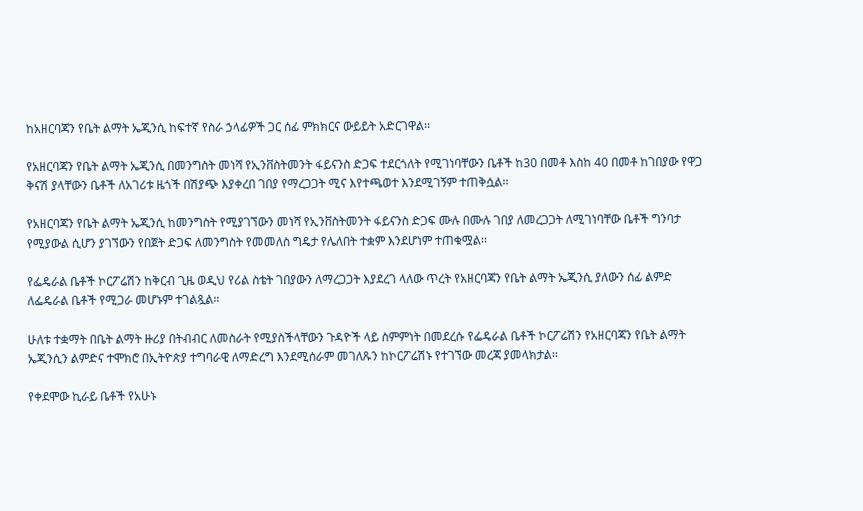ከአዘርባጃን የቤት ልማት ኤጂንሲ ከፍተኛ የስራ ኃላፊዎች ጋር ሰፊ ምክክርና ውይይት አድርገዋል፡፡

የአዘርባጃን የቤት ልማት ኤጂንሲ በመንግስት መነሻ የኢንቨስትመንት ፋይናንስ ድጋፍ ተደርጎለት የሚገነባቸውን ቤቶች ከ30 በመቶ እስከ 40 በመቶ ከገበያው የዋጋ ቅናሽ ያላቸውን ቤቶች ለአገሪቱ ዜጎች በሽያጭ እያቀረበ ገበያ የማረጋጋት ሚና እየተጫወተ እንደሚገኝም ተጠቅሷል፡፡

የአዘርባጃን የቤት ልማት ኤጂንሲ ከመንግስት የሚያገኘውን መነሻ የኢንቨስትመንት ፋይናንስ ድጋፍ ሙሉ በሙሉ ገበያ ለመረጋጋት ለሚገነባቸው ቤቶች ግንባታ የሚያውል ሲሆን ያገኘውን የበጀት ድጋፍ ለመንግስት የመመለስ ግዴታ የሌለበት ተቋም እንደሆነም ተጠቁሟል፡፡

የፌዴራል ቤቶች ኮርፖሬሽን ከቅርብ ጊዜ ወዲህ የሪል ስቴት ገበያውን ለማረጋጋት እያደረገ ላለው ጥረት የአዘርባጃን የቤት ልማት ኤጂንሲ ያለውን ሰፊ ልምድ ለፌዴራል ቤቶች የሚጋራ መሆኑም ተገልጿል።

ሁለቱ ተቋማት በቤት ልማት ዙሪያ በትብብር ለመስራት የሚያስችላቸውን ጉዳዮች ላይ ስምምነት በመደረሱ የፌዴራል ቤቶች ኮርፖሬሽን የአዘርባጃን የቤት ልማት ኤጂንሲን ልምድና ተሞክሮ በኢትዮጵያ ተግባራዊ ለማድረግ እንደሚሰራም መገለጹን ከኮርፖሬሽኑ የተገኘው መረጃ ያመላክታል፡፡

የቀደሞው ኪራይ ቤቶች የአሁኑ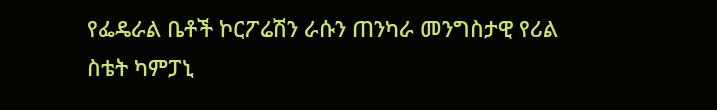የፌዴራል ቤቶች ኮርፖሬሽን ራሱን ጠንካራ መንግስታዊ የሪል ስቴት ካምፓኒ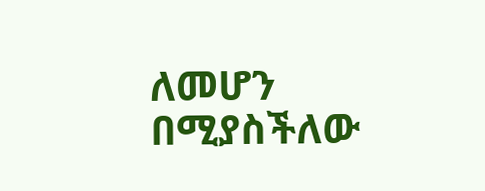ለመሆን በሚያስችለው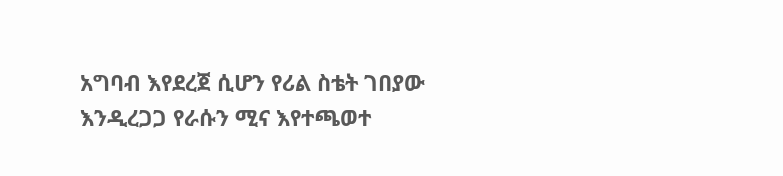አግባብ እየደረጀ ሲሆን የሪል ስቴት ገበያው እንዲረጋጋ የራሱን ሚና እየተጫወተ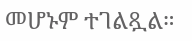መሆኑም ተገልጿል።